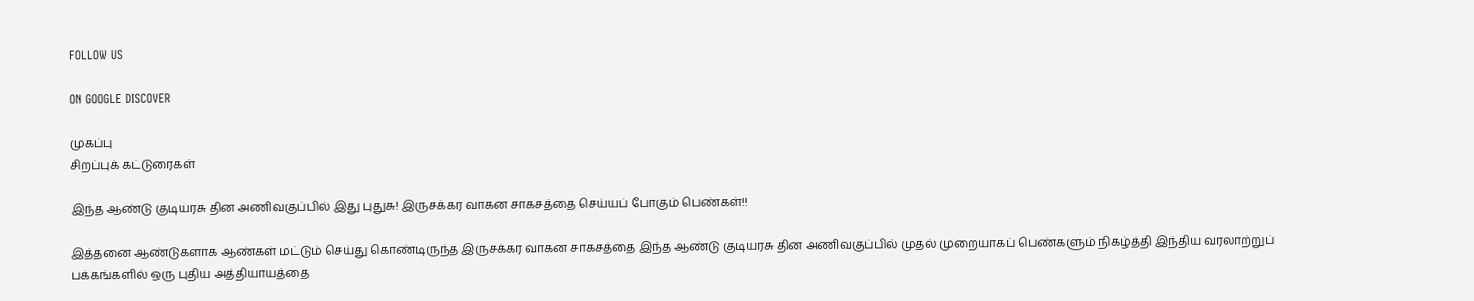FOLLOW US

ON GOOGLE DISCOVER

முகப்பு
சிறப்புக் கட்டுரைகள்

இந்த ஆண்டு குடியரசு தின அணிவகுப்பில் இது புதுசு! இருசக்கர வாகன சாகசத்தை செய்யப் போகும் பெண்கள்!!

இத்தனை ஆண்டுகளாக ஆண்கள் மட்டும் செய்து கொண்டிருந்த இருசக்கர வாகன சாகசத்தை இந்த ஆண்டு குடியரசு தின அணிவகுப்பில் முதல் முறையாகப் பெண்களும் நிகழ்த்தி இந்திய வரலாற்றுப் பக்கங்களில் ஒரு புதிய அத்தியாயத்தை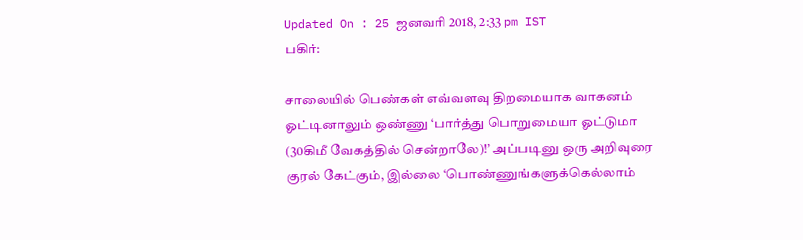Updated On : 25 ஜனவரி 2018, 2:33 pm IST
பகிர்:

சாலையில் பெண்கள் எவ்வளவு திறமையாக வாகனம் ஓட்டினாலும் ஒண்ணு ‘பார்த்து பொறுமையா ஓட்டுமா (30கிமீ வேகத்தில் சென்றாலே)!’ அப்படினு ஒரு அறிவுரை குரல் கேட்கும், இல்லை ‘பொண்ணுங்களுக்கெல்லாம்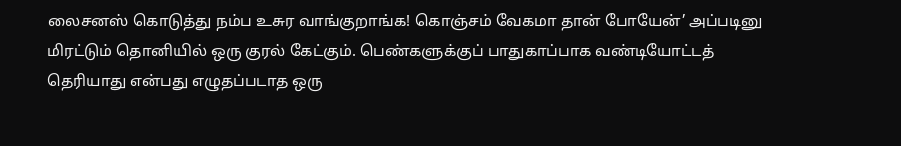லைசனஸ் கொடுத்து நம்ப உசுர வாங்குறாங்க! கொஞ்சம் வேகமா தான் போயேன்’ அப்படினு மிரட்டும் தொனியில் ஒரு குரல் கேட்கும். பெண்களுக்குப் பாதுகாப்பாக வண்டியோட்டத் தெரியாது என்பது எழுதப்படாத ஒரு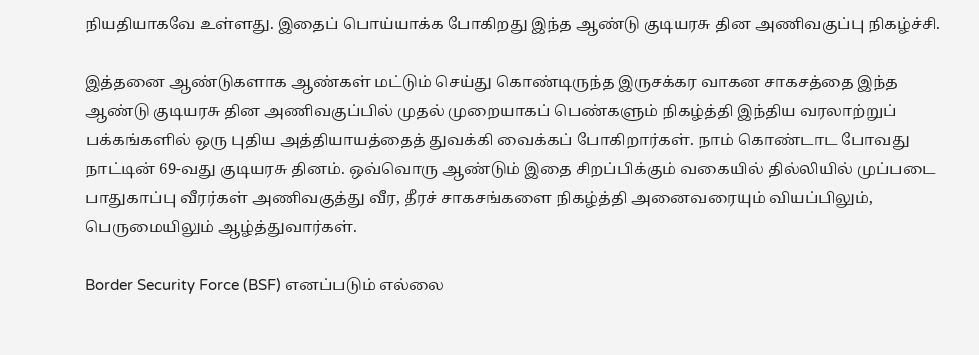நியதியாகவே உள்ளது. இதைப் பொய்யாக்க போகிறது இந்த ஆண்டு குடியரசு தின அணிவகுப்பு நிகழ்ச்சி.

இத்தனை ஆண்டுகளாக ஆண்கள் மட்டும் செய்து கொண்டிருந்த இருசக்கர வாகன சாகசத்தை இந்த ஆண்டு குடியரசு தின அணிவகுப்பில் முதல் முறையாகப் பெண்களும் நிகழ்த்தி இந்திய வரலாற்றுப் பக்கங்களில் ஒரு புதிய அத்தியாயத்தைத் துவக்கி வைக்கப் போகிறார்கள். நாம் கொண்டாட போவது நாட்டின் 69-வது குடியரசு தினம். ஒவ்வொரு ஆண்டும் இதை சிறப்பிக்கும் வகையில் தில்லியில் முப்படை பாதுகாப்பு வீரர்கள் அணிவகுத்து வீர, தீரச் சாகசங்களை நிகழ்த்தி அனைவரையும் வியப்பிலும், பெருமையிலும் ஆழ்த்துவார்கள்.

Border Security Force (BSF) எனப்படும் எல்லை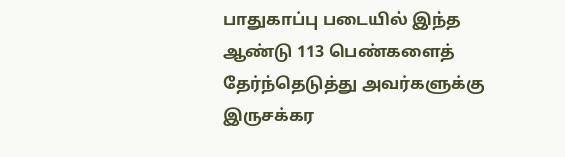பாதுகாப்பு படையில் இந்த ஆண்டு 113 பெண்களைத் தேர்ந்தெடுத்து அவர்களுக்கு இருசக்கர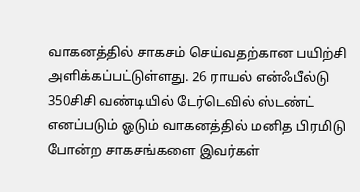வாகனத்தில் சாகசம் செய்வதற்கான பயிற்சி அளிக்கப்பட்டுள்ளது. 26 ராயல் என்ஃபீல்டு 350சிசி வண்டியில் டேர்டெவில் ஸ்டண்ட் எனப்படும் ஓடும் வாகனத்தில் மனித பிரமிடு போன்ற சாகசங்களை இவர்கள்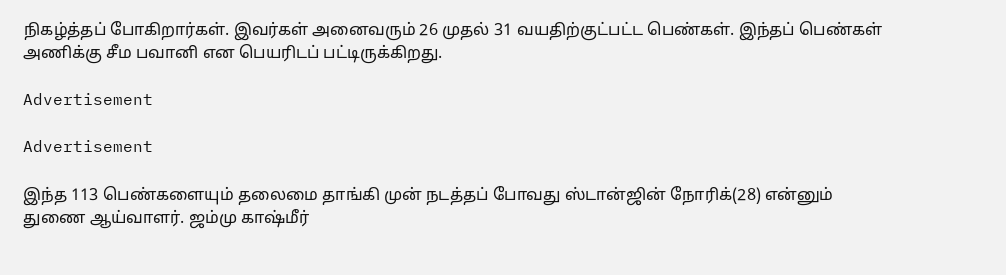நிகழ்த்தப் போகிறார்கள். இவர்கள் அனைவரும் 26 முதல் 31 வயதிற்குட்பட்ட பெண்கள். இந்தப் பெண்கள் அணிக்கு சீம பவானி என பெயரிடப் பட்டிருக்கிறது.

Advertisement

Advertisement

இந்த 113 பெண்களையும் தலைமை தாங்கி முன் நடத்தப் போவது ஸ்டான்ஜின் நோரிக்(28) என்னும் துணை ஆய்வாளர். ஜம்மு காஷ்மீர்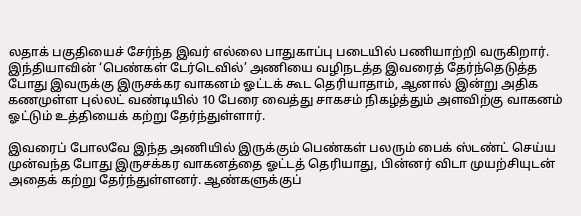லதாக் பகுதியைச் சேர்ந்த இவர் எல்லை பாதுகாப்பு படையில் பணியாற்றி வருகிறார். இந்தியாவின் ‘பெண்கள் டேர்டெவில்’ அணியை வழிநடத்த இவரைத் தேர்ந்தெடுத்த போது இவருக்கு இருசக்கர வாகனம் ஓட்டக் கூட தெரியாதாம், ஆனால் இன்று அதிக கணமுள்ள புல்லட் வண்டியில் 10 பேரை வைத்து சாகசம் நிகழ்த்தும் அளவிற்கு வாகனம் ஓட்டும் உத்தியைக் கற்று தேர்ந்துள்ளார்.

இவரைப் போலவே இந்த அணியில் இருக்கும் பெண்கள் பலரும் பைக் ஸ்டண்ட் செய்ய முன்வந்த போது இருசக்கர வாகனத்தை ஓட்டத் தெரியாது, பின்னர் விடா முயற்சியுடன் அதைக் கற்று தேர்ந்துள்ளனர். ஆண்களுக்குப்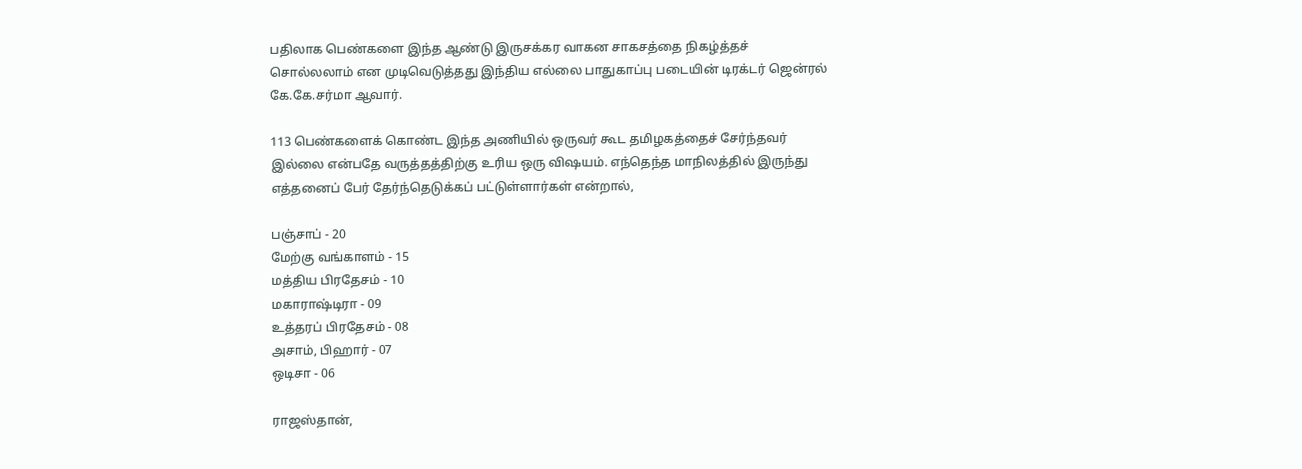பதிலாக பெண்களை இந்த ஆண்டு இருசக்கர வாகன சாகசத்தை நிகழ்த்தச் சொல்லலாம் என முடிவெடுத்தது இந்திய எல்லை பாதுகாப்பு படையின் டிரக்டர் ஜென்ரல் கே.கே.சர்மா ஆவார்.

113 பெண்களைக் கொண்ட இந்த அணியில் ஒருவர் கூட தமிழகத்தைச் சேர்ந்தவர் இல்லை என்பதே வருத்தத்திற்கு உரிய ஒரு விஷயம். எந்தெந்த மாநிலத்தில் இருந்து எத்தனைப் பேர் தேர்ந்தெடுக்கப் பட்டுள்ளார்கள் என்றால்,

பஞ்சாப் - 20
மேற்கு வங்காளம் - 15
மத்திய பிரதேசம் - 10
மகாராஷ்டிரா - 09
உத்தரப் பிரதேசம் - 08
அசாம், பிஹார் - 07
ஒடிசா - 06

ராஜஸ்தான்,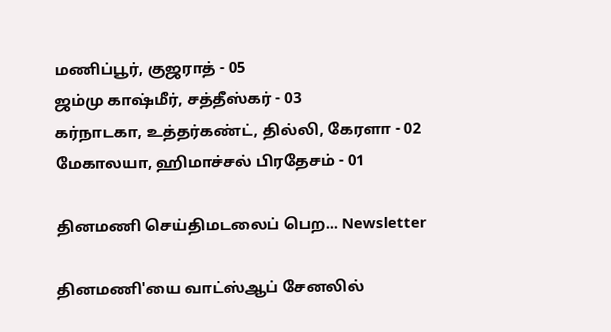மணிப்பூர், குஜராத் - 05
ஜம்மு காஷ்மீர், சத்தீஸ்கர் - 03
கர்நாடகா, உத்தர்கண்ட், தில்லி, கேரளா - 02
மேகாலயா, ஹிமாச்சல் பிரதேசம் - 01

தினமணி செய்திமடலைப் பெற... Newsletter

தினமணி'யை வாட்ஸ்ஆப் சேனலில்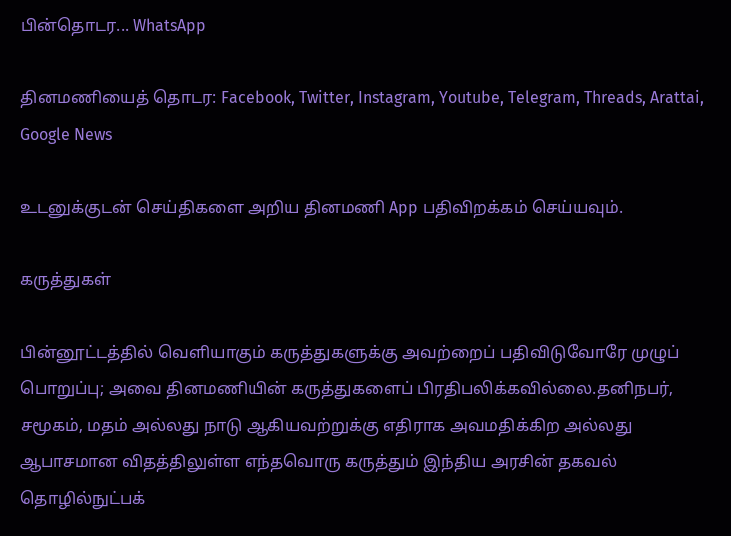பின்தொடர... WhatsApp

தினமணியைத் தொடர: Facebook, Twitter, Instagram, Youtube, Telegram, Threads, Arattai, Google News

உடனுக்குடன் செய்திகளை அறிய தினமணி App பதிவிறக்கம் செய்யவும்.

கருத்துகள்

பின்னூட்டத்தில் வெளியாகும் கருத்துகளுக்கு அவற்றைப் பதிவிடுவோரே முழுப் பொறுப்பு; அவை தினமணியின் கருத்துகளைப் பிரதிபலிக்கவில்லை.தனிநபர், சமூகம், மதம் அல்லது நாடு ஆகியவற்றுக்கு எதிராக அவமதிக்கிற அல்லது ஆபாசமான விதத்திலுள்ள எந்தவொரு கருத்தும் இந்திய அரசின் தகவல் தொழில்நுட்பக்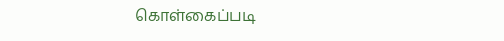கொள்கைப்படி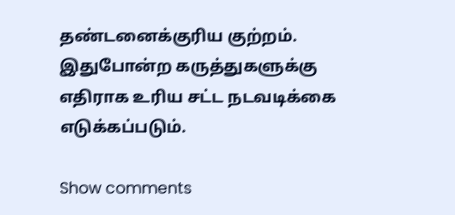தண்டனைக்குரிய குற்றம். இதுபோன்ற கருத்துகளுக்கு எதிராக உரிய சட்ட நடவடிக்கை எடுக்கப்படும்.

Show comments